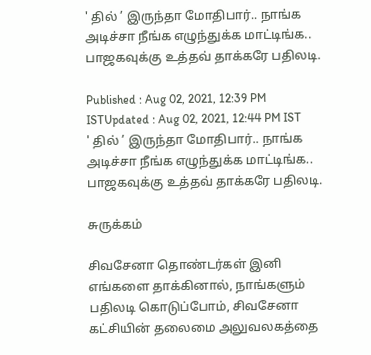' தில் ’ இருந்தா மோதிபார்.. நாங்க அடிச்சா நீங்க எழுந்துக்க மாட்டிங்க.. பாஜகவுக்கு உத்தவ் தாக்கரே பதிலடி.

Published : Aug 02, 2021, 12:39 PM ISTUpdated : Aug 02, 2021, 12:44 PM IST
' தில் ’ இருந்தா மோதிபார்.. நாங்க அடிச்சா நீங்க எழுந்துக்க மாட்டிங்க.. பாஜகவுக்கு உத்தவ் தாக்கரே பதிலடி.

சுருக்கம்

சிவசேனா தொண்டர்கள் இனி எங்களை தாக்கினால், நாங்களும் பதிலடி கொடுப்போம், சிவசேனா கட்சியின் தலைமை அலுவலகத்தை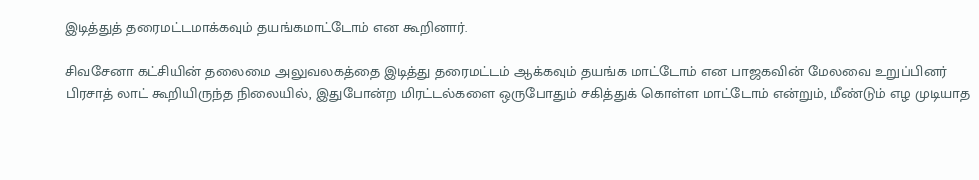இடித்துத் தரைமட்டமாக்கவும் தயங்கமாட்டோம் என கூறினார்.

சிவசேனா கட்சியின் தலைமை அலுவலகத்தை இடித்து தரைமட்டம் ஆக்கவும் தயங்க மாட்டோம் என பாஜகவின் மேலவை உறுப்பினர் பிரசாத் லாட் கூறியிருந்த நிலையில், இதுபோன்ற மிரட்டல்களை ஒருபோதும் சகித்துக் கொள்ள மாட்டோம் என்றும், மீண்டும் எழ முடியாத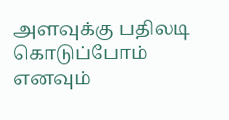அளவுக்கு பதிலடி கொடுப்போம் எனவும்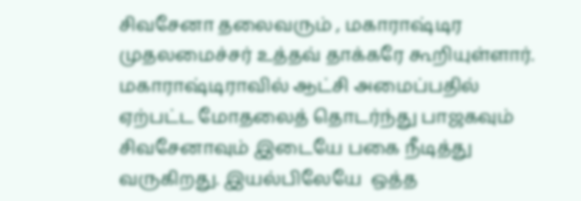சிவசேனா தலைவரும் , மகாராஷ்டிர முதலமைச்சர் உத்தவ் தாக்கரே கூறியுள்ளார். மகாராஷ்டிராவில் ஆட்சி அமைப்பதில் ஏற்பட்ட மோதலைத் தொடர்ந்து பாஜகவும் சிவசேனாவும் இடையே பகை நீடித்து வருகிறது. இயல்பிலேயே  ஒத்த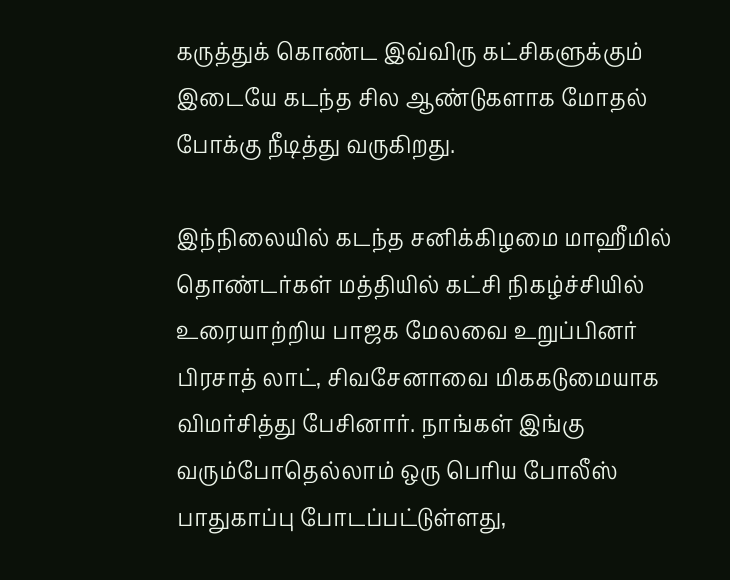கருத்துக் கொண்ட இவ்விரு கட்சிகளுக்கும் இடையே கடந்த சில ஆண்டுகளாக மோதல் போக்கு நீடித்து வருகிறது.

இந்நிலையில் கடந்த சனிக்கிழமை மாஹீமில்  தொண்டர்கள் மத்தியில் கட்சி நிகழ்ச்சியில் உரையாற்றிய பாஜக மேலவை உறுப்பினர் பிரசாத் லாட், சிவசேனாவை மிககடுமையாக விமர்சித்து பேசினார். நாங்கள் இங்கு வரும்போதெல்லாம் ஒரு பெரிய போலீஸ் பாதுகாப்பு போடப்பட்டுள்ளது,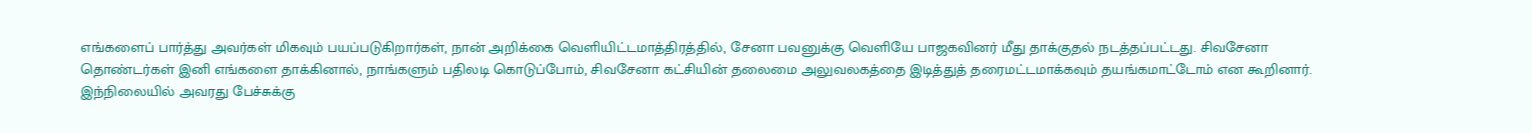எங்களைப் பார்த்து அவர்கள் மிகவும் பயப்படுகிறார்கள், நான் அறிக்கை வெளியிட்டமாத்திரத்தில், சேனா பவனுக்கு வெளியே பாஜகவினர் மீது தாக்குதல் நடத்தப்பட்டது. சிவசேனா தொண்டர்கள் இனி எங்களை தாக்கினால், நாங்களும் பதிலடி கொடுப்போம், சிவசேனா கட்சியின் தலைமை அலுவலகத்தை இடித்துத் தரைமட்டமாக்கவும் தயங்கமாட்டோம் என கூறினார். இந்நிலையில் அவரது பேச்சுக்கு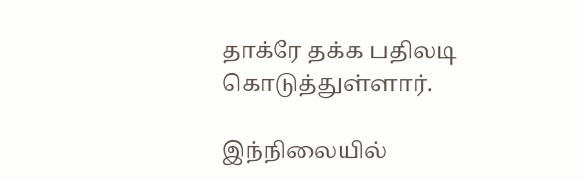தாக்ரே தக்க பதிலடி கொடுத்துள்ளார்.

இந்நிலையில்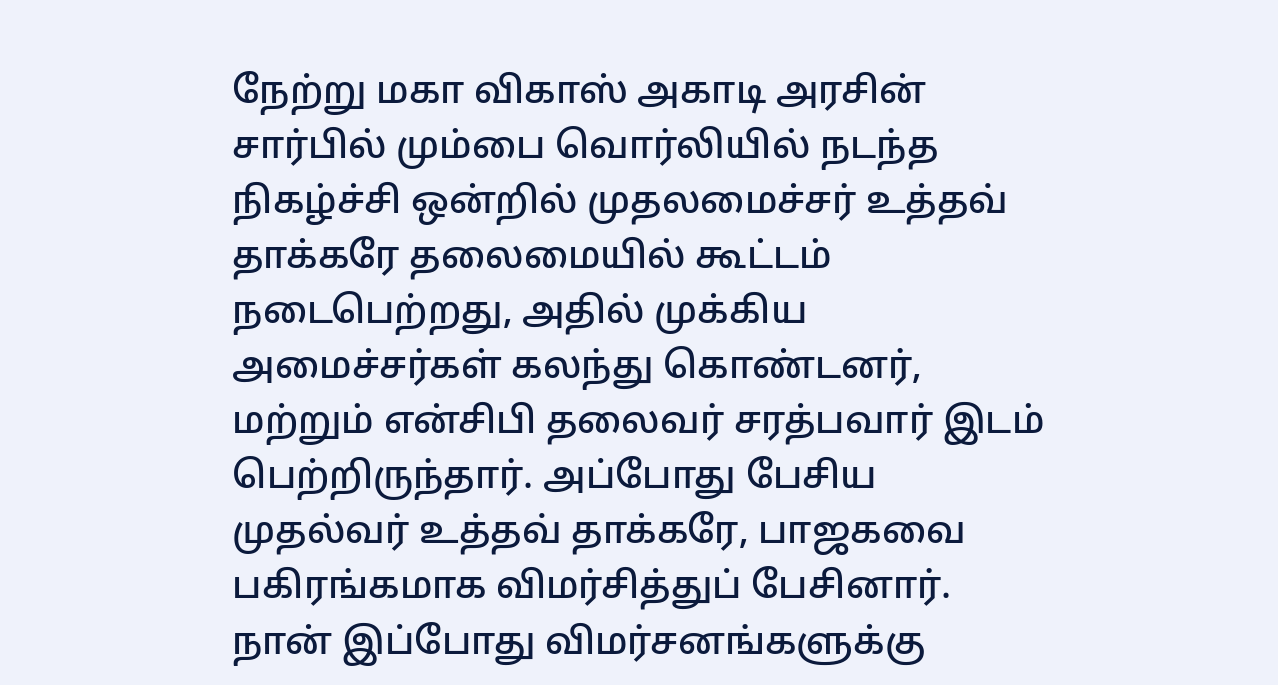நேற்று மகா விகாஸ் அகாடி அரசின் சார்பில் மும்பை வொர்லியில் நடந்த நிகழ்ச்சி ஒன்றில் முதலமைச்சர் உத்தவ் தாக்கரே தலைமையில் கூட்டம் நடைபெற்றது, அதில் முக்கிய அமைச்சர்கள் கலந்து கொண்டனர், மற்றும் என்சிபி தலைவர் சரத்பவார் இடம் பெற்றிருந்தார். அப்போது பேசிய முதல்வர் உத்தவ் தாக்கரே, பாஜகவை பகிரங்கமாக விமர்சித்துப் பேசினார். நான் இப்போது விமர்சனங்களுக்கு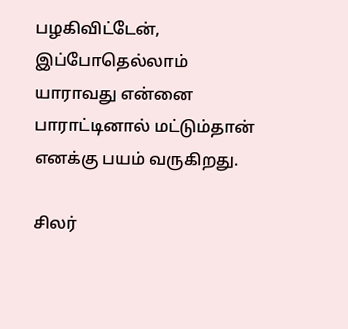பழகிவிட்டேன், இப்போதெல்லாம் யாராவது என்னை பாராட்டினால் மட்டும்தான் எனக்கு பயம் வருகிறது.

சிலர்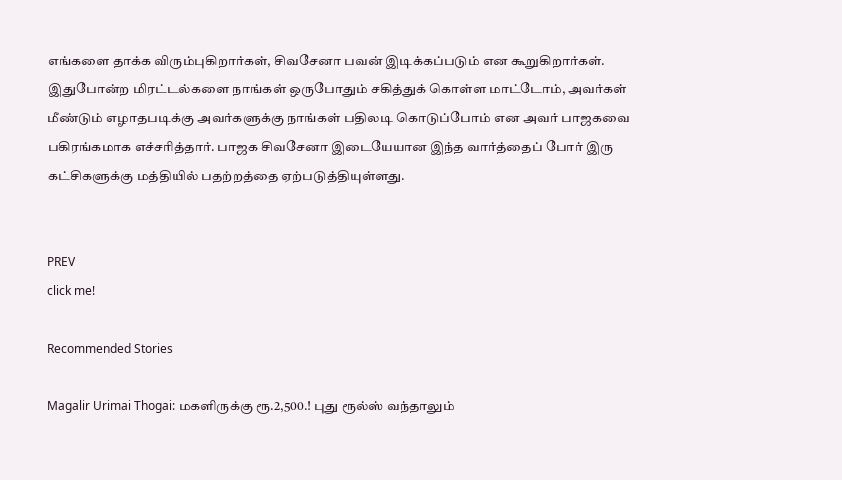எங்களை தாக்க விரும்புகிறார்கள், சிவசேனா பவன் இடிக்கப்படும் என கூறுகிறார்கள். இதுபோன்ற மிரட்டல்களை நாங்கள் ஒருபோதும் சகித்துக் கொள்ள மாட்டோம், அவர்கள் மீண்டும் எழாதபடிக்கு அவர்களுக்கு நாங்கள் பதிலடி கொடுப்போம் என அவர் பாஜகவை பகிரங்கமாக எச்சரித்தார். பாஜக சிவசேனா இடையேயான இந்த வார்த்தைப் போர் இரு கட்சிகளுக்கு மத்தியில் பதற்றத்தை ஏற்படுத்தியுள்ளது.


PREV
click me!

Recommended Stories

Magalir Urimai Thogai: மகளிருக்கு ரூ.2,500.! புது ரூல்ஸ் வந்தாலும்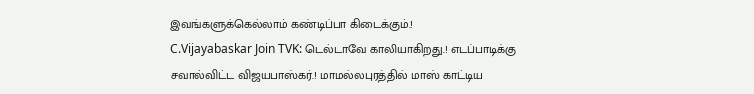இவங்களுக்கெல்லாம் கண்டிப்பா கிடைக்கும்.!
C.Vijayabaskar Join TVK: டெல்டாவே காலியாகிறது.! எடப்பாடிக்கு சவால்விட்ட விஜயபாஸ்கர்.! மாமல்லபுரத்தில் மாஸ் காட்டிய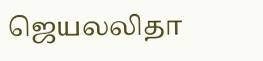ஜெயலலிதா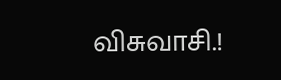விசுவாசி.!